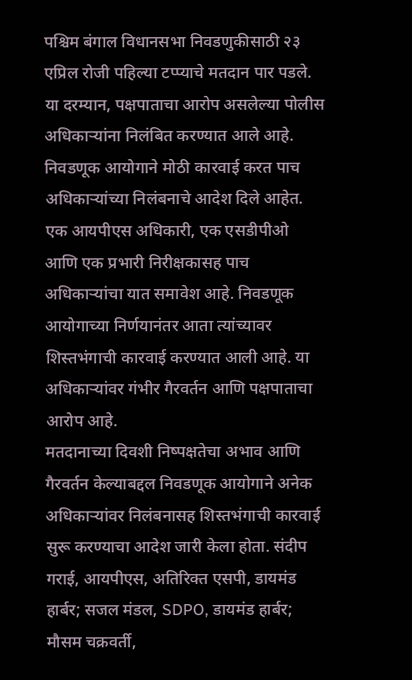पश्चिम बंगाल विधानसभा निवडणुकीसाठी २३ एप्रिल रोजी पहिल्या टप्प्याचे मतदान पार पडले. या दरम्यान, पक्षपाताचा आरोप असलेल्या पोलीस अधिकाऱ्यांना निलंबित करण्यात आले आहे. निवडणूक आयोगाने मोठी कारवाई करत पाच अधिकाऱ्यांच्या निलंबनाचे आदेश दिले आहेत. एक आयपीएस अधिकारी, एक एसडीपीओ आणि एक प्रभारी निरीक्षकासह पाच अधिकाऱ्यांचा यात समावेश आहे. निवडणूक आयोगाच्या निर्णयानंतर आता त्यांच्यावर शिस्तभंगाची कारवाई करण्यात आली आहे. या अधिकाऱ्यांवर गंभीर गैरवर्तन आणि पक्षपाताचा आरोप आहे.
मतदानाच्या दिवशी निष्पक्षतेचा अभाव आणि गैरवर्तन केल्याबद्दल निवडणूक आयोगाने अनेक अधिकाऱ्यांवर निलंबनासह शिस्तभंगाची कारवाई सुरू करण्याचा आदेश जारी केला होता. संदीप गराई, आयपीएस, अतिरिक्त एसपी, डायमंड हार्बर; सजल मंडल, SDPO, डायमंड हार्बर; मौसम चक्रवर्ती,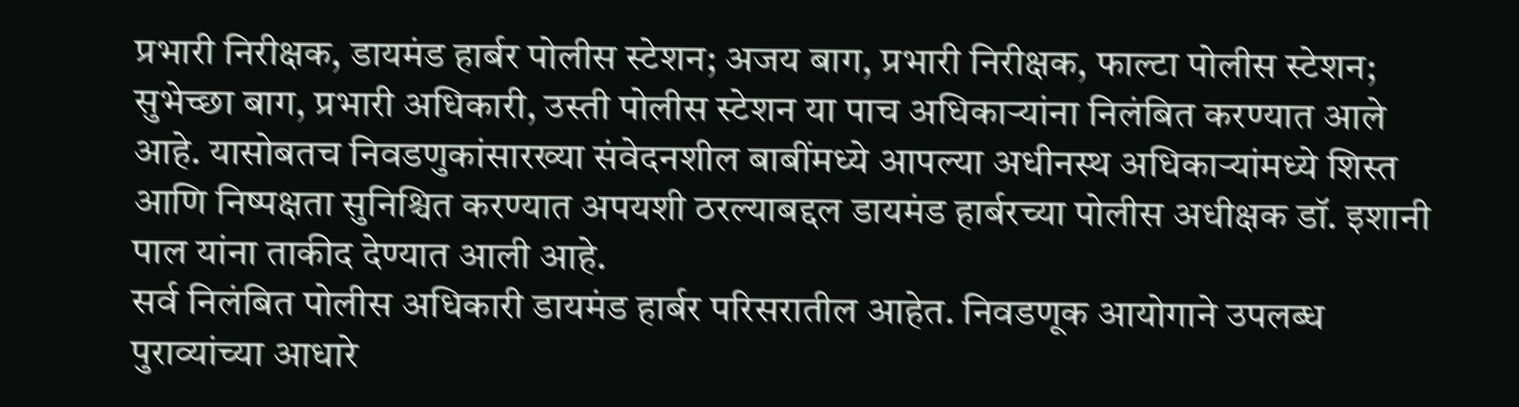प्रभारी निरीक्षक, डायमंड हार्बर पोलीस स्टेशन; अजय बाग, प्रभारी निरीक्षक, फाल्टा पोलीस स्टेशन; सुभेच्छा बाग, प्रभारी अधिकारी, उस्ती पोलीस स्टेशन या पाच अधिकाऱ्यांना निलंबित करण्यात आले आहे. यासोबतच निवडणुकांसारख्या संवेदनशील बाबींमध्ये आपल्या अधीनस्थ अधिकाऱ्यांमध्ये शिस्त आणि निष्पक्षता सुनिश्चित करण्यात अपयशी ठरल्याबद्दल डायमंड हार्बरच्या पोलीस अधीक्षक डॉ. इशानी पाल यांना ताकीद देण्यात आली आहे.
सर्व निलंबित पोलीस अधिकारी डायमंड हार्बर परिसरातील आहेत. निवडणूक आयोगाने उपलब्ध पुराव्यांच्या आधारे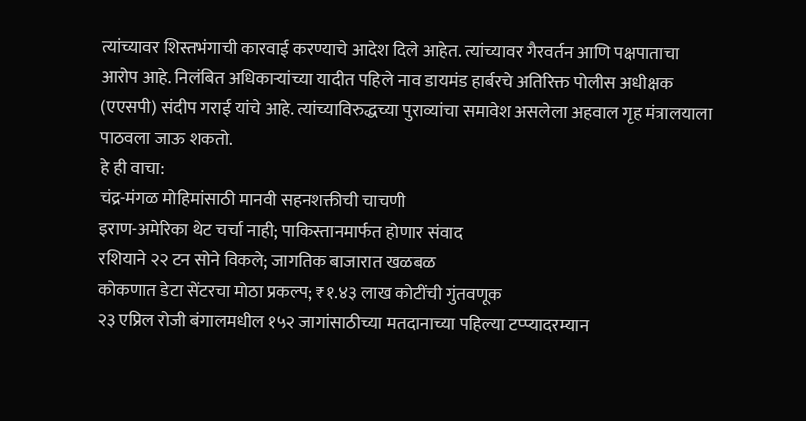त्यांच्यावर शिस्तभंगाची कारवाई करण्याचे आदेश दिले आहेत. त्यांच्यावर गैरवर्तन आणि पक्षपाताचा आरोप आहे. निलंबित अधिकाऱ्यांच्या यादीत पहिले नाव डायमंड हार्बरचे अतिरिक्त पोलीस अधीक्षक (एएसपी) संदीप गराई यांचे आहे. त्यांच्याविरुद्धच्या पुराव्यांचा समावेश असलेला अहवाल गृह मंत्रालयाला पाठवला जाऊ शकतो.
हे ही वाचा:
चंद्र-मंगळ मोहिमांसाठी मानवी सहनशक्तीची चाचणी
इराण-अमेरिका थेट चर्चा नाही; पाकिस्तानमार्फत होणार संवाद
रशियाने २२ टन सोने विकले; जागतिक बाजारात खळबळ
कोकणात डेटा सेंटरचा मोठा प्रकल्प; ₹१.४३ लाख कोटींची गुंतवणूक
२३ एप्रिल रोजी बंगालमधील १५२ जागांसाठीच्या मतदानाच्या पहिल्या टप्प्यादरम्यान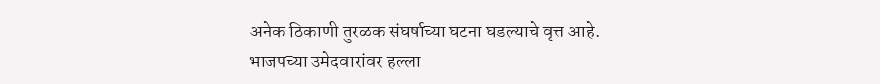अनेक ठिकाणी तुरळक संघर्षाच्या घटना घडल्याचे वृत्त आहे. भाजपच्या उमेदवारांवर हल्ला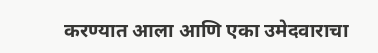करण्यात आला आणि एका उमेदवाराचा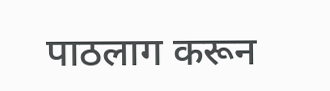पाठलाग करून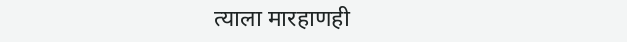त्याला मारहाणही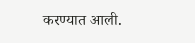करण्यात आली.